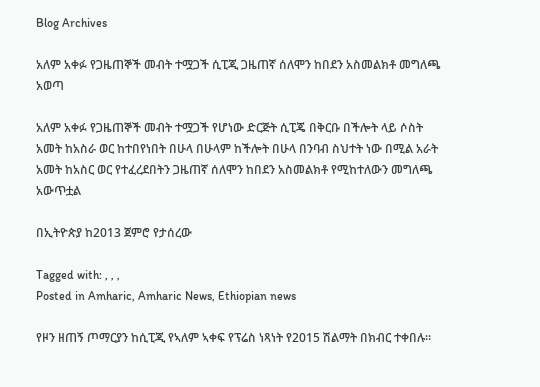Blog Archives

አለም አቀፉ የጋዜጠኞች መብት ተሟጋች ሲፒጂ ጋዜጠኛ ሰለሞን ከበደን አስመልክቶ መግለጫ አወጣ

አለም አቀፉ የጋዜጠኞች መብት ተሟጋች የሆነው ድርጅት ሲፒጄ በቅርቡ በችሎት ላይ ሶስት አመት ከአስራ ወር ከተበየነበት በሁላ በሁላም ከችሎት በሁላ በንባብ ስህተት ነው በሚል አራት አመት ከአስር ወር የተፈረደበትን ጋዜጠኛ ሰለሞን ከበደን አስመልክቶ የሚከተለውን መግለጫ አውጥቷል

በኢትዮጵያ ከ2013 ጀምሮ የታሰረው

Tagged with: , , ,
Posted in Amharic, Amharic News, Ethiopian news

የዞን ዘጠኝ ጦማርያን ከሲፒጂ የኣለም ኣቀፍ የፕሬስ ነጻነት የ2015 ሽልማት በክብር ተቀበሉ።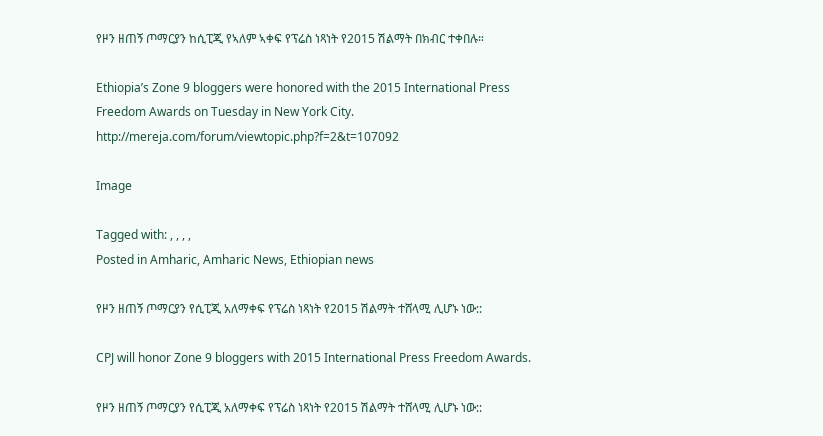የዞን ዘጠኝ ጦማርያን ከሲፒጂ የኣለም ኣቀፍ የፕሬስ ነጻነት የ2015 ሽልማት በክብር ተቀበሉ።

Ethiopia’s Zone 9 bloggers were honored with the 2015 International Press Freedom Awards on Tuesday in New York City.  http://mereja.com/forum/viewtopic.php?f=2&t=107092

Image

Tagged with: , , , ,
Posted in Amharic, Amharic News, Ethiopian news

የዞን ዘጠኝ ጦማርያን የሲፒጂ አለማቀፍ የፕሬስ ነጻነት የ2015 ሽልማት ተሸላሚ ሊሆኑ ነው::

CPJ will honor Zone 9 bloggers with 2015 International Press Freedom Awards.

የዞን ዘጠኝ ጦማርያን የሲፒጂ አለማቀፍ የፕሬስ ነጻነት የ2015 ሽልማት ተሸላሚ ሊሆኑ ነው::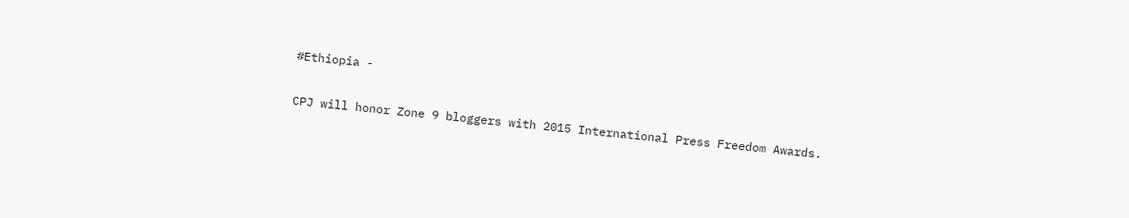#Ethiopia -

CPJ will honor Zone 9 bloggers with 2015 International Press Freedom Awards.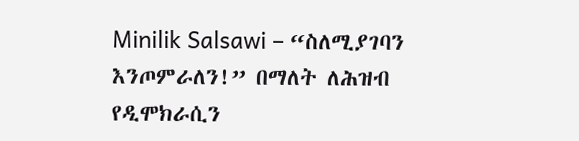Minilik Salsawi – “ስለሚያገባን እንጦምራለን!” በማለት ለሕዝብ የዲሞክራሲን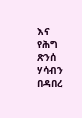እና የሕግ ጽንሰ ሃሳብን በዳበረ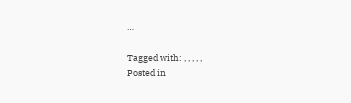…

Tagged with: , , , , ,
Posted in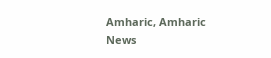Amharic, Amharic News